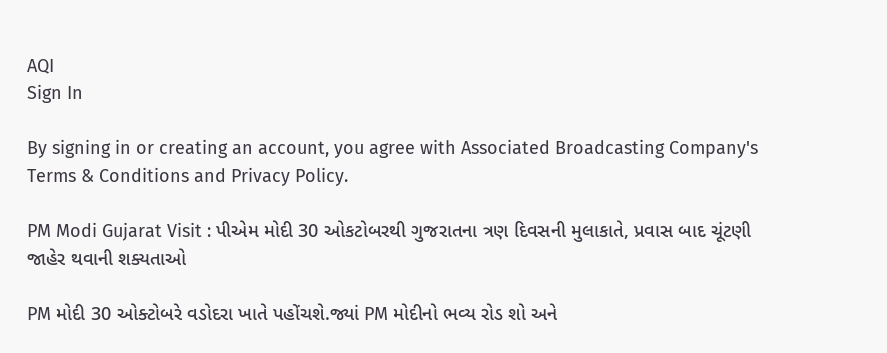AQI
Sign In

By signing in or creating an account, you agree with Associated Broadcasting Company's Terms & Conditions and Privacy Policy.

PM Modi Gujarat Visit : પીએમ મોદી 30 ઓકટોબરથી ગુજરાતના ત્રણ દિવસની મુલાકાતે, પ્રવાસ બાદ ચૂંટણી જાહેર થવાની શક્યતાઓ

PM મોદી 30 ઓક્ટોબરે વડોદરા ખાતે પહોંચશે.જ્યાં PM મોદીનો ભવ્ય રોડ શો અને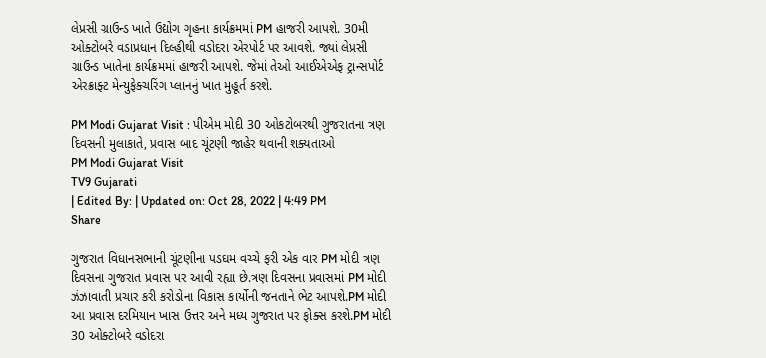લેપ્રસી ગ્રાઉન્ડ ખાતે ઉદ્યોગ ગૃહના કાર્યક્રમમાં PM હાજરી આપશે. 30મી ઓક્ટોબરે વડાપ્રધાન દિલ્હીથી વડોદરા એરપોર્ટ પર આવશે. જ્યાં લેપ્રસી ગ્રાઉન્ડ ખાતેના કાર્યક્રમમાં હાજરી આપશે. જેમાં તેઓ આઈએએફ ટ્રાન્સપોર્ટ એરક્રાફ્ટ મેન્યુફેક્ચરિંગ પ્લાનનું ખાત મુહૂર્ત કરશે.

PM Modi Gujarat Visit : પીએમ મોદી 30 ઓકટોબરથી ગુજરાતના ત્રણ દિવસની મુલાકાતે, પ્રવાસ બાદ ચૂંટણી જાહેર થવાની શક્યતાઓ
PM Modi Gujarat Visit
TV9 Gujarati
| Edited By: | Updated on: Oct 28, 2022 | 4:49 PM
Share

ગુજરાત વિધાનસભાની ચૂંટણીના પડઘમ વચ્ચે ફરી એક વાર PM મોદી ત્રણ દિવસના ગુજરાત પ્રવાસ પર આવી રહ્યા છે.ત્રણ દિવસના પ્રવાસમાં PM મોદી ઝંઝાવાતી પ્રચાર કરી કરોડોના વિકાસ કાર્યોની જનતાને ભેટ આપશે.PM મોદી આ પ્રવાસ દરમિયાન ખાસ ઉત્તર અને મધ્ય ગુજરાત પર ફોક્સ કરશે.PM મોદી 30 ઓક્ટોબરે વડોદરા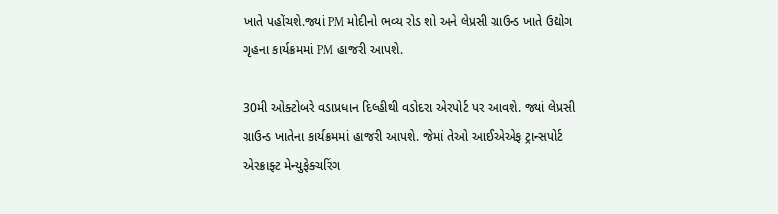ખાતે પહોંચશે.જ્યાં PM મોદીનો ભવ્ય રોડ શો અને લેપ્રસી ગ્રાઉન્ડ ખાતે ઉદ્યોગ ગૃહના કાર્યક્રમમાં PM હાજરી આપશે.

30મી ઓક્ટોબરે વડાપ્રધાન દિલ્હીથી વડોદરા એરપોર્ટ પર આવશે. જ્યાં લેપ્રસી ગ્રાઉન્ડ ખાતેના કાર્યક્રમમાં હાજરી આપશે. જેમાં તેઓ આઈએએફ ટ્રાન્સપોર્ટ એરક્રાફ્ટ મેન્યુફેક્ચરિંગ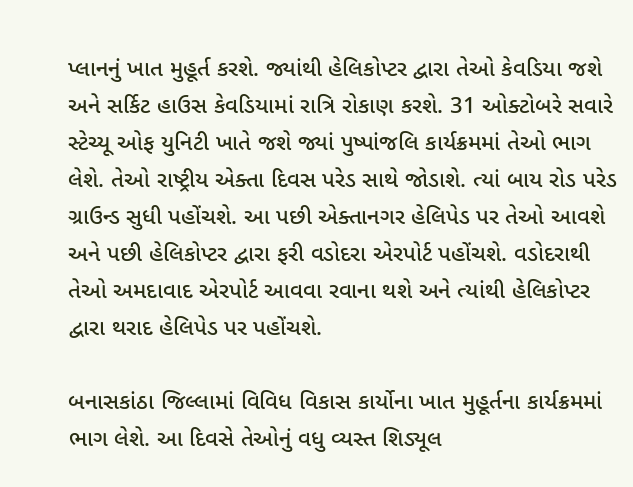પ્લાનનું ખાત મુહૂર્ત કરશે. જ્યાંથી હેલિકોપ્ટર દ્વારા તેઓ કેવડિયા જશે અને સર્કિટ હાઉસ કેવડિયામાં રાત્રિ રોકાણ કરશે. 31 ઓક્ટોબરે સવારે સ્ટેચ્યૂ ઓફ યુનિટી ખાતે જશે જ્યાં પુષ્પાંજલિ કાર્યક્રમમાં તેઓ ભાગ લેશે. તેઓ રાષ્ટ્રીય એક્તા દિવસ પરેડ સાથે જોડાશે. ત્યાં બાય રોડ પરેડ ગ્રાઉન્ડ સુધી પહોંચશે. આ પછી એક્તાનગર હેલિપેડ પર તેઓ આવશે અને પછી હેલિકોપ્ટર દ્વારા ફરી વડોદરા એરપોર્ટ પહોંચશે. વડોદરાથી તેઓ અમદાવાદ એરપોર્ટ આવવા રવાના થશે અને ત્યાંથી હેલિકોપ્ટર દ્વારા થરાદ હેલિપેડ પર પહોંચશે.

બનાસકાંઠા જિલ્લામાં વિવિધ વિકાસ કાર્યોના ખાત મુહૂર્તના કાર્યક્રમમાં ભાગ લેશે. આ દિવસે તેઓનું વધુ વ્યસ્ત શિડ્યૂલ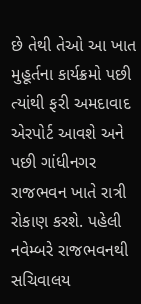છે તેથી તેઓ આ ખાત મુહૂર્તના કાર્યક્રમો પછી ત્યાંથી ફરી અમદાવાદ એરપોર્ટ આવશે અને પછી ગાંધીનગર રાજભવન ખાતે રાત્રી રોકાણ કરશે. પહેલી નવેમ્બરે રાજભવનથી સચિવાલય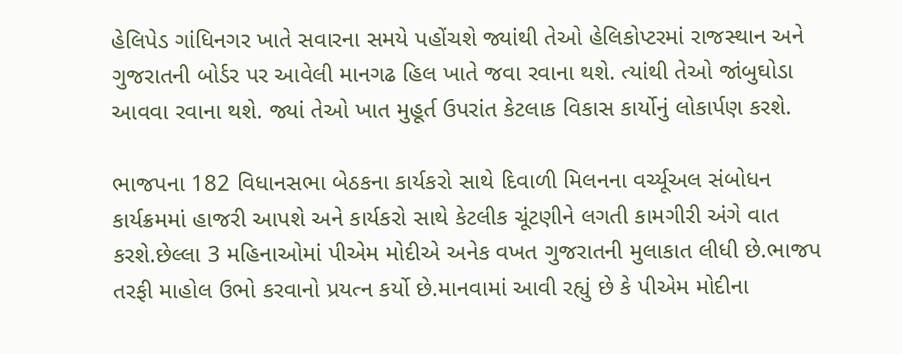હેલિપેડ ગાંધિનગર ખાતે સવારના સમયે પહોંચશે જ્યાંથી તેઓ હેલિકોપ્ટરમાં રાજસ્થાન અને ગુજરાતની બોર્ડર પર આવેલી માનગઢ હિલ ખાતે જવા રવાના થશે. ત્યાંથી તેઓ જાંબુઘોડા આવવા રવાના થશે. જ્યાં તેઓ ખાત મુહૂર્ત ઉપરાંત કેટલાક વિકાસ કાર્યોનું લોકાર્પણ કરશે.

ભાજપના 182 વિધાનસભા બેઠકના કાર્યકરો સાથે દિવાળી મિલનના વર્ચ્યૂઅલ સંબોધન કાર્યક્રમમાં હાજરી આપશે અને કાર્યકરો સાથે કેટલીક ચૂંટણીને લગતી કામગીરી અંગે વાત કરશે.છેલ્લા 3 મહિનાઓમાં પીએમ મોદીએ અનેક વખત ગુજરાતની મુલાકાત લીધી છે.ભાજપ તરફી માહોલ ઉભો કરવાનો પ્રયત્ન કર્યો છે.માનવામાં આવી રહ્યું છે કે પીએમ મોદીના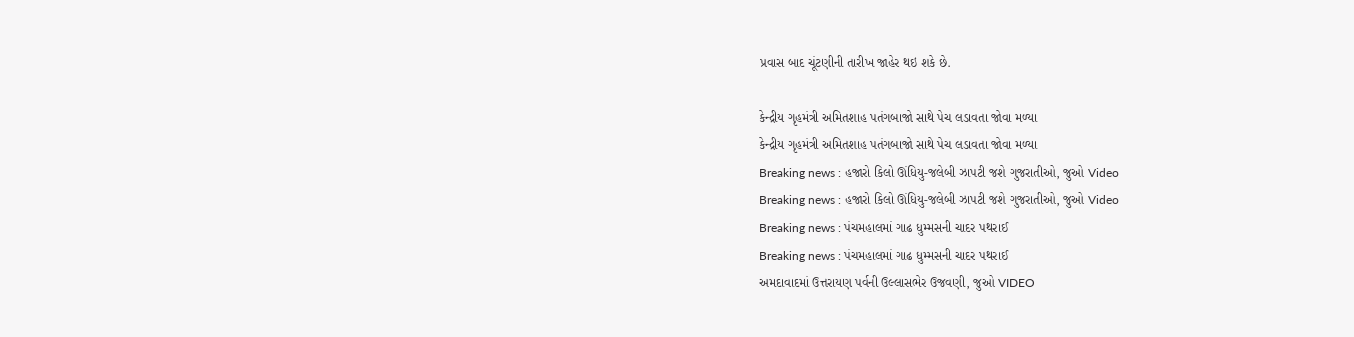પ્રવાસ બાદ ચૂંટણીની તારીખ જાહેર થઇ શકે છે.

કેન્દ્રીય ગૃહમંત્રી અમિતશાહ પતંગબાજો સાથે પેચ લડાવતા જોવા મળ્યા
કેન્દ્રીય ગૃહમંત્રી અમિતશાહ પતંગબાજો સાથે પેચ લડાવતા જોવા મળ્યા
Breaking news : હજારો કિલો ઊંધિયુ-જલેબી ઝાપટી જશે ગુજરાતીઓ, જુઓ Video
Breaking news : હજારો કિલો ઊંધિયુ-જલેબી ઝાપટી જશે ગુજરાતીઓ, જુઓ Video
Breaking news : પંચમહાલમાં ગાઢ ધુમ્મસની ચાદર પથરાઈ
Breaking news : પંચમહાલમાં ગાઢ ધુમ્મસની ચાદર પથરાઈ
અમદાવાદમાં ઉત્તરાયણ પર્વની ઉલ્લાસભેર ઉજવણી, જુઓ VIDEO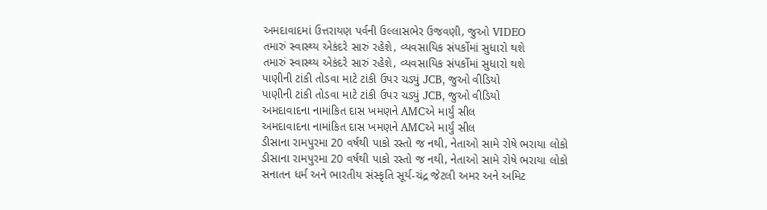અમદાવાદમાં ઉત્તરાયણ પર્વની ઉલ્લાસભેર ઉજવણી, જુઓ VIDEO
તમારું સ્વાસ્થ્ય એકંદરે સારું રહેશે, વ્યવસાયિક સંપર્કોમાં સુધારો થશે
તમારું સ્વાસ્થ્ય એકંદરે સારું રહેશે, વ્યવસાયિક સંપર્કોમાં સુધારો થશે
પાણીની ટાંકી તોડવા માટે ટાંકી ઉપર ચડ્યું JCB, જુઓ વીડિયો
પાણીની ટાંકી તોડવા માટે ટાંકી ઉપર ચડ્યું JCB, જુઓ વીડિયો
અમદાવાદના નામાંકિત દાસ ખમણને AMCએ માર્યું સીલ
અમદાવાદના નામાંકિત દાસ ખમણને AMCએ માર્યું સીલ
ડીસાના રામપુરમા 20 વર્ષથી પાકો રસ્તો જ નથી, નેતાઓ સામે રોષે ભરાયા લોકો
ડીસાના રામપુરમા 20 વર્ષથી પાકો રસ્તો જ નથી, નેતાઓ સામે રોષે ભરાયા લોકો
સનાતન ધર્મ અને ભારતીય સંસ્કૃતિ સૂર્ય-ચંદ્ર જેટલી અમર અને અમિટ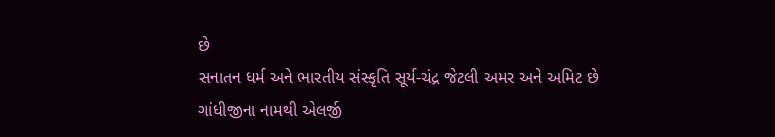છે
સનાતન ધર્મ અને ભારતીય સંસ્કૃતિ સૂર્ય-ચંદ્ર જેટલી અમર અને અમિટ છે
ગાંધીજીના નામથી એલર્જી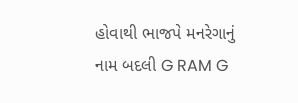હોવાથી ભાજપે મનરેગાનું નામ બદલી G RAM G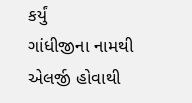કર્યું
ગાંધીજીના નામથી એલર્જી હોવાથી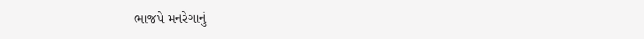ભાજપે મનરેગાનું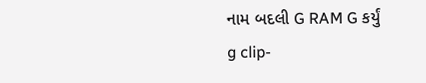નામ બદલી G RAM G કર્યું
g clip-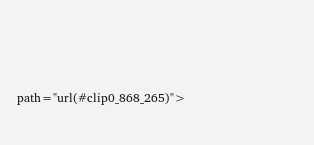path="url(#clip0_868_265)">